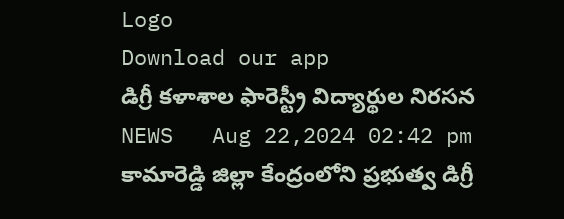Logo
Download our app
డిగ్రీ కళాశాల ఫారెస్ట్రీ విద్యార్థుల నిరసన
NEWS   Aug 22,2024 02:42 pm
కామారెడ్డి జిల్లా కేంద్రంలోని ప్రభుత్వ డిగ్రీ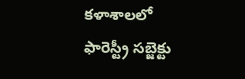కళాశాలలో ఫారెస్ట్రీ సబ్జెక్టు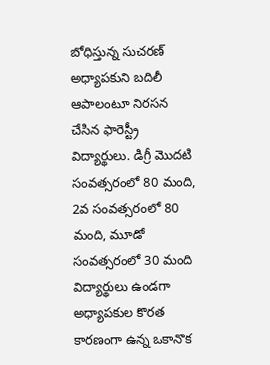బోధిస్తున్న సుచరణ్ అధ్యాపకుని బదిలీ ఆపాలంటూ నిరసన చేసిన ఫారెస్ట్రీ విద్యార్థులు. డిగ్రీ మొదటి సంవత్సరంలో 80 మంది, 2వ సంవత్సరంలో 80 మంది, మూడో సంవత్సరంలో 30 మంది విద్యార్థులు ఉండగా అధ్యాపకుల కొరత కారణంగా ఉన్న ఒకానొక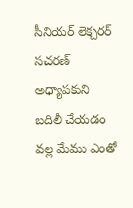సీనియర్ లెక్చరర్ సచరణ్ అధ్యాపకుని బదిలీ చేయడం వల్ల మేము ఎంతో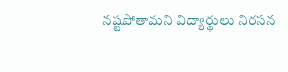నష్టపోతామని విద్యార్థులు నిరసన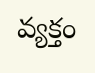వ్యక్తం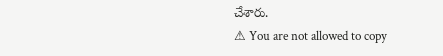చేశారు.
⚠ You are not allowed to copy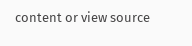content or view source